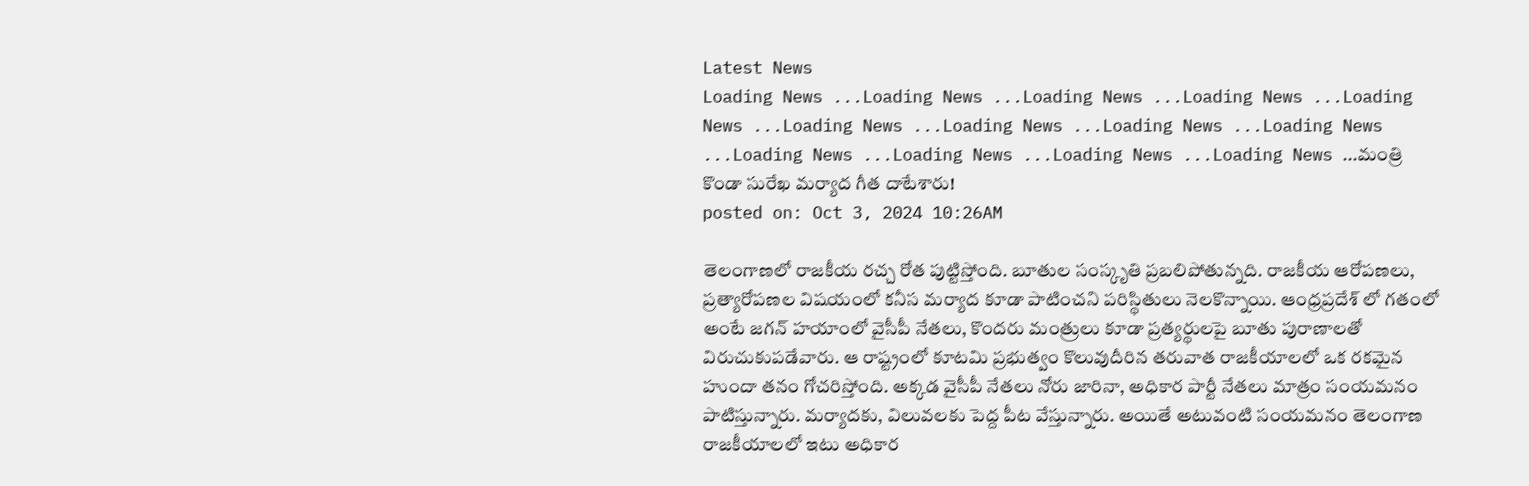Latest News
Loading News ...Loading News ...Loading News ...Loading News ...Loading News ...Loading News ...Loading News ...Loading News ...Loading News ...Loading News ...Loading News ...Loading News ...Loading News ...మంత్రి కొండా సురేఖ మర్యాద గీత దాటేశారు!
posted on: Oct 3, 2024 10:26AM

తెలంగాణలో రాజకీయ రచ్చ రోత పుట్టిస్తోంది. బూతుల సంస్కృతి ప్రబలిపోతున్నది. రాజకీయ ఆరోపణలు, ప్రత్యారోపణల విషయంలో కనీస మర్యాద కూడా పాటించని పరిస్థితులు నెలకొన్నాయి. ఆంధ్రప్రదేశ్ లో గతంలో అంటే జగన్ హయాంలో వైసీపీ నేతలు, కొందరు మంత్రులు కూడా ప్రత్యర్థులపై బూతు పురాణాలతో విరుచుకుపడేవారు. ఆ రాష్ట్రంలో కూటమి ప్రభుత్వం కొలువుదీరిన తరువాత రాజకీయాలలో ఒక రకమైన హుందా తనం గోచరిస్తోంది. అక్కడ వైసీపీ నేతలు నోరు జారినా, అధికార పార్టీ నేతలు మాత్రం సంయమనం పాటిస్తున్నారు. మర్యాదకు, విలువలకు పెద్ద పీట వేస్తున్నారు. అయితే అటువంటి సంయమనం తెలంగాణ రాజకీయాలలో ఇటు అధికార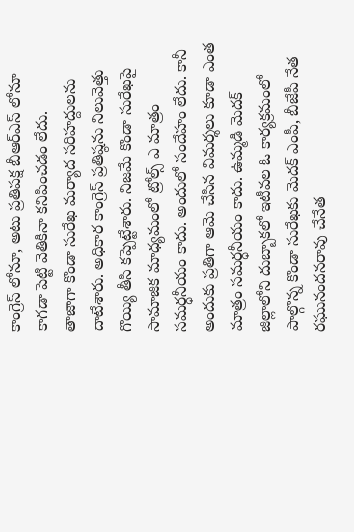కాంగ్రెస్ లోనూ, అటు ప్రతిపక్ష బీఆర్ఎస్ లోనూ కాగడా పెట్టి వెతికినా కనిపించడం లేదు.
తాజాగా కొండా సురేఖ మర్యాద సరిహద్దులను దాటేశారు. అధికార కాంగ్రెస్ ప్రతిష్ఠను నిలువెత్తు గొయ్యి తీసి కప్పెట్టేశారు. నిజమే కొండా సురేఖపై సామాజిక మాధ్యమంలో ట్రోల్స్ ఎ మాత్రం సమర్ధనీయం కాదు. అందులో సందేహం లేదు. కానీ అందుకు ప్రతిగా ఆమె చేసిన విమర్శలు కూడా ఎంత మాత్రం సమర్ధనీయం కాదు. ఉమ్మడి మెదక్ జిల్లాలోని దుబ్బాకలో ఇటీవల ఓ కార్యక్రమంలో పాల్గొన్న కొండా సురేఖకు మెదక్ ఎంపీ, బీజేపీ నేత రఘునందనరావు చేనేత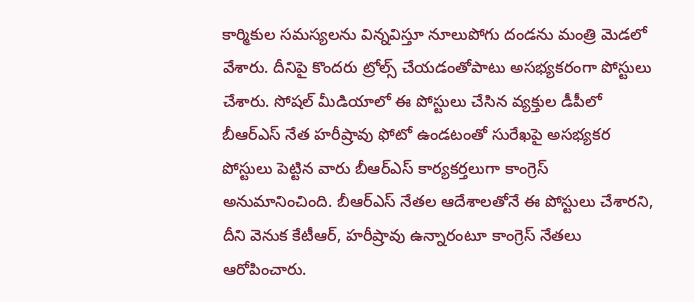కార్మికుల సమస్యలను విన్నవిస్తూ నూలుపోగు దండను మంత్రి మెడలో వేశారు. దీనిపై కొందరు ట్రోల్స్ చేయడంతోపాటు అసభ్యకరంగా పోస్టులు చేశారు. సోషల్ మీడియాలో ఈ పోస్టులు చేసిన వ్యక్తుల డీపీలో బీఆర్ఎస్ నేత హరీష్రావు ఫోటో ఉండటంతో సురేఖపై అసభ్యకర పోస్టులు పెట్టిన వారు బీఆర్ఎస్ కార్యకర్తలుగా కాంగ్రెస్ అనుమానించింది. బీఆర్ఎస్ నేతల ఆదేశాలతోనే ఈ పోస్టులు చేశారని, దీని వెనుక కేటీఆర్, హరీష్రావు ఉన్నారంటూ కాంగ్రెస్ నేతలు ఆరోపించారు.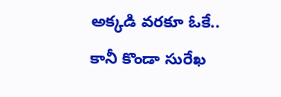అక్కడి వరకూ ఓకే..
కానీ కొండా సురేఖ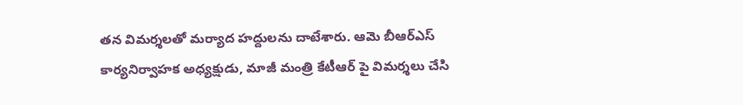తన విమర్శలతో మర్యాద హద్దులను దాటేశారు. ఆమె బీఆర్ఎస్ కార్యనిర్వాహక అధ్యక్షుడు, మాజీ మంత్రి కేటీఆర్ పై విమర్శలు చేసి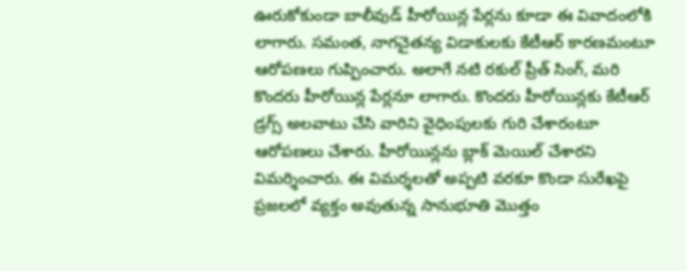ఊరుకోకుండా బాలీవుడ్ హీరోయిన్ల పేర్లను కూడా ఈ వివాదంలోకి లాగారు. సమంత, నాగచైతన్య విడాకులకు కేటీఆర్ కారణమంటూ ఆరోపణలు గుప్పించారు. అలాగే నటి రకుల్ ప్రీత్ సింగ్, మరి కొందరు హీరోయిన్ల పేర్లనూ లాగారు. కొందరు హీరోయిన్లకు కేటీఆర్ డ్రగ్స్ అలవాటు చేసి వారిని వైధింపులకు గురి చేశారంటూ ఆరోపణలు చేశారు. హీరోయిన్లను బ్లాక్ మెయిల్ చేశారని విమర్శించారు. ఈ విమర్శలతో అప్పటి వరకూ కొండా సురేఖపై ప్రజలలో వ్యక్తం అవుతున్న సానుభూతి మొత్తం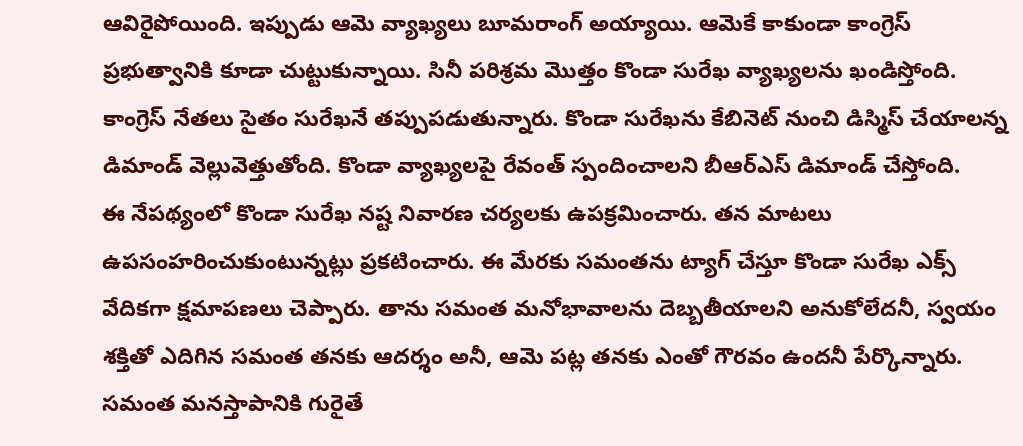ఆవిరైపోయింది. ఇప్పుడు ఆమె వ్యాఖ్యలు బూమరాంగ్ అయ్యాయి. ఆమెకే కాకుండా కాంగ్రెస్ ప్రభుత్వానికి కూడా చుట్టుకున్నాయి. సినీ పరిశ్రమ మొత్తం కొండా సురేఖ వ్యాఖ్యలను ఖండిస్తోంది. కాంగ్రెస్ నేతలు సైతం సురేఖనే తప్పుపడుతున్నారు. కొండా సురేఖను కేబినెట్ నుంచి డిస్మిస్ చేయాలన్న డిమాండ్ వెల్లువెత్తుతోంది. కొండా వ్యాఖ్యలపై రేవంత్ స్పందించాలని బీఆర్ఎస్ డిమాండ్ చేస్తోంది.
ఈ నేపథ్యంలో కొండా సురేఖ నష్ట నివారణ చర్యలకు ఉపక్రమించారు. తన మాటలు ఉపసంహరించుకుంటున్నట్లు ప్రకటించారు. ఈ మేరకు సమంతను ట్యాగ్ చేస్తూ కొండా సురేఖ ఎక్స్ వేదికగా క్షమాపణలు చెప్పారు. తాను సమంత మనోభావాలను దెబ్బతీయాలని అనుకోలేదనీ, స్వయం శక్తితో ఎదిగిన సమంత తనకు ఆదర్శం అనీ, ఆమె పట్ల తనకు ఎంతో గౌరవం ఉందనీ పేర్కొన్నారు. సమంత మనస్తాపానికి గురైతే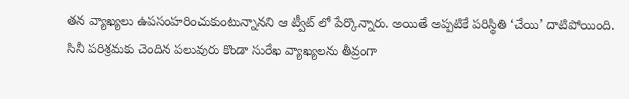తన వ్యాఖ్యలు ఉపసంహరించుకుంటున్నానని ఆ ట్వీట్ లో పేర్కొన్నారు. అయితే అప్పటికే పరిస్థితి ‘చేయి’ దాటిపోయింది. సినీ పరిశ్రమకు చెందిన పలువురు కొండా సురేఖ వ్యాఖ్యలను తీవ్రంగా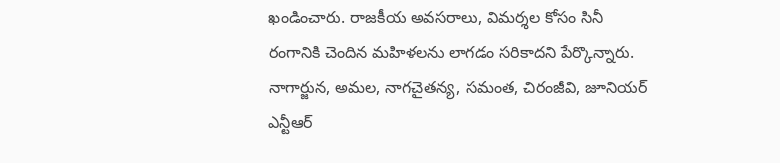ఖండించారు. రాజకీయ అవసరాలు, విమర్శల కోసం సినీ రంగానికి చెందిన మహిళలను లాగడం సరికాదని పేర్కొన్నారు. నాగార్జున, అమల, నాగచైతన్య, సమంత, చిరంజీవి, జూనియర్ ఎన్టీఆర్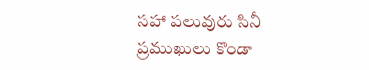సహా పలువురు సినీ ప్రముఖులు కొండా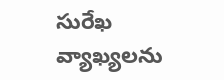సురేఖ వ్యాఖ్యలను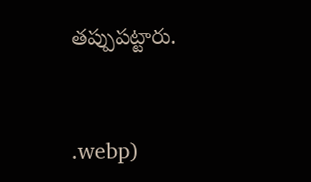తప్పుపట్టారు.


.webp)